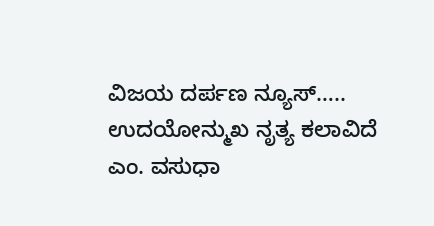ವಿಜಯ ದರ್ಪಣ ನ್ಯೂಸ್…..
ಉದಯೋನ್ಮುಖ ನೃತ್ಯ ಕಲಾವಿದೆ ಎಂ. ವಸುಧಾ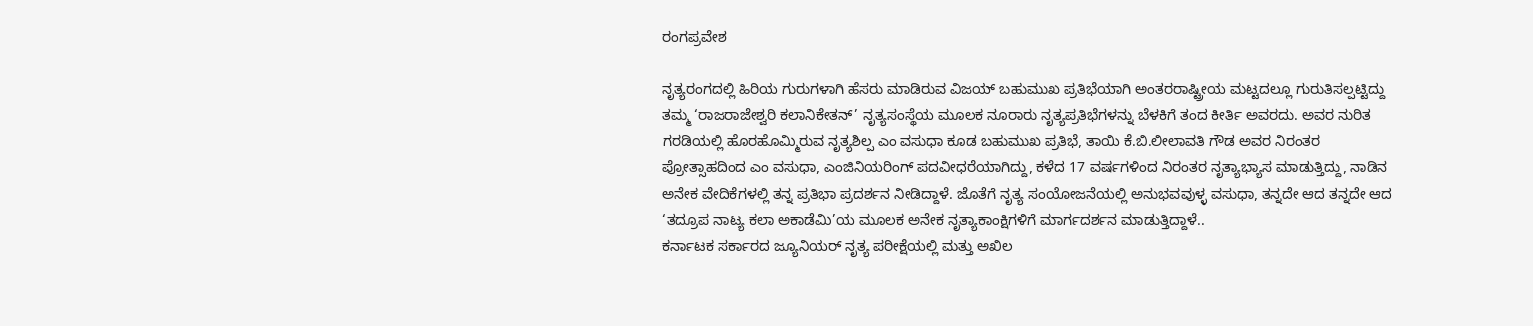ರಂಗಪ್ರವೇಶ

ನೃತ್ಯರಂಗದಲ್ಲಿ ಹಿರಿಯ ಗುರುಗಳಾಗಿ ಹೆಸರು ಮಾಡಿರುವ ವಿಜಯ್ ಬಹುಮುಖ ಪ್ರತಿಭೆಯಾಗಿ ಅಂತರರಾಷ್ಟ್ರೀಯ ಮಟ್ಟದಲ್ಲೂ ಗುರುತಿಸಲ್ಪಟ್ಟಿದ್ದು ತಮ್ಮ ‘ರಾಜರಾಜೇಶ್ವರಿ ಕಲಾನಿಕೇತನ್’ ನೃತ್ಯಸಂಸ್ಥೆಯ ಮೂಲಕ ನೂರಾರು ನೃತ್ಯಪ್ರತಿಭೆಗಳನ್ನು ಬೆಳಕಿಗೆ ತಂದ ಕೀರ್ತಿ ಅವರದು. ಅವರ ನುರಿತ ಗರಡಿಯಲ್ಲಿ ಹೊರಹೊಮ್ಮಿರುವ ನೃತ್ಯಶಿಲ್ಪ ಎಂ ವಸುಧಾ ಕೂಡ ಬಹುಮುಖ ಪ್ರತಿಭೆ, ತಾಯಿ ಕೆ.ಬಿ.ಲೀಲಾವತಿ ಗೌಡ ಅವರ ನಿರಂತರ ಪ್ರೋತ್ಸಾಹದಿಂದ ಎಂ ವಸುಧಾ, ಎಂಜಿನಿಯರಿಂಗ್ ಪದವೀಧರೆಯಾಗಿದ್ದು, ಕಳೆದ 17 ವರ್ಷಗಳಿಂದ ನಿರಂತರ ನೃತ್ಯಾಭ್ಯಾಸ ಮಾಡುತ್ತಿದ್ದು, ನಾಡಿನ ಅನೇಕ ವೇದಿಕೆಗಳಲ್ಲಿ ತನ್ನ ಪ್ರತಿಭಾ ಪ್ರದರ್ಶನ ನೀಡಿದ್ದಾಳೆ. ಜೊತೆಗೆ ನೃತ್ಯ ಸಂಯೋಜನೆಯಲ್ಲಿ ಅನುಭವವುಳ್ಳ ವಸುಧಾ, ತನ್ನದೇ ಆದ ತನ್ನದೇ ಆದ ‘ತದ್ರೂಪ ನಾಟ್ಯ ಕಲಾ ಅಕಾಡೆಮಿ’ಯ ಮೂಲಕ ಅನೇಕ ನೃತ್ಯಾಕಾಂಕ್ಷಿಗಳಿಗೆ ಮಾರ್ಗದರ್ಶನ ಮಾಡುತ್ತಿದ್ದಾಳೆ..
ಕರ್ನಾಟಕ ಸರ್ಕಾರದ ಜ್ಯೂನಿಯರ್ ನೃತ್ಯ ಪರೀಕ್ಷೆಯಲ್ಲಿ ಮತ್ತು ಅಖಿಲ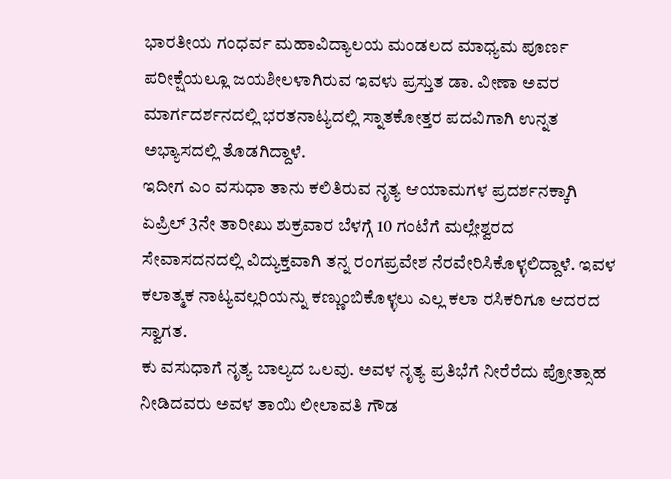ಭಾರತೀಯ ಗಂಧರ್ವ ಮಹಾವಿದ್ಯಾಲಯ ಮಂಡಲದ ಮಾಧ್ಯಮ ಪೂರ್ಣ ಪರೀಕ್ಷೆಯಲ್ಲೂ ಜಯಶೀಲಳಾಗಿರುವ ಇವಳು ಪ್ರಸ್ತುತ ಡಾ. ವೀಣಾ ಅವರ ಮಾರ್ಗದರ್ಶನದಲ್ಲಿ ಭರತನಾಟ್ಯದಲ್ಲಿ ಸ್ನಾತಕೋತ್ತರ ಪದವಿಗಾಗಿ ಉನ್ನತ ಅಭ್ಯಾಸದಲ್ಲಿ ತೊಡಗಿದ್ದಾಳೆ.
ಇದೀಗ ಎಂ ವಸುಧಾ ತಾನು ಕಲಿತಿರುವ ನೃತ್ಯ ಆಯಾಮಗಳ ಪ್ರದರ್ಶನಕ್ಕಾಗಿ ಏಪ್ರಿಲ್ 3ನೇ ತಾರೀಖು ಶುಕ್ರವಾರ ಬೆಳಗ್ಗೆ 10 ಗಂಟೆಗೆ ಮಲ್ಲೇಶ್ವರದ ಸೇವಾಸದನದಲ್ಲಿ ವಿದ್ಯುಕ್ತವಾಗಿ ತನ್ನ ರಂಗಪ್ರವೇಶ ನೆರವೇರಿಸಿಕೊಳ್ಳಲಿದ್ದಾಳೆ. ಇವಳ ಕಲಾತ್ಮಕ ನಾಟ್ಯವಲ್ಲರಿಯನ್ನು ಕಣ್ಣುಂಬಿಕೊಳ್ಳಲು ಎಲ್ಲ ಕಲಾ ರಸಿಕರಿಗೂ ಆದರದ ಸ್ವಾಗತ.
ಕು ವಸುಧಾಗೆ ನೃತ್ಯ ಬಾಲ್ಯದ ಒಲವು. ಅವಳ ನೃತ್ಯ ಪ್ರತಿಭೆಗೆ ನೀರೆರೆದು ಪ್ರೋತ್ಸಾಹ ನೀಡಿದವರು ಅವಳ ತಾಯಿ ಲೀಲಾವತಿ ಗೌಡ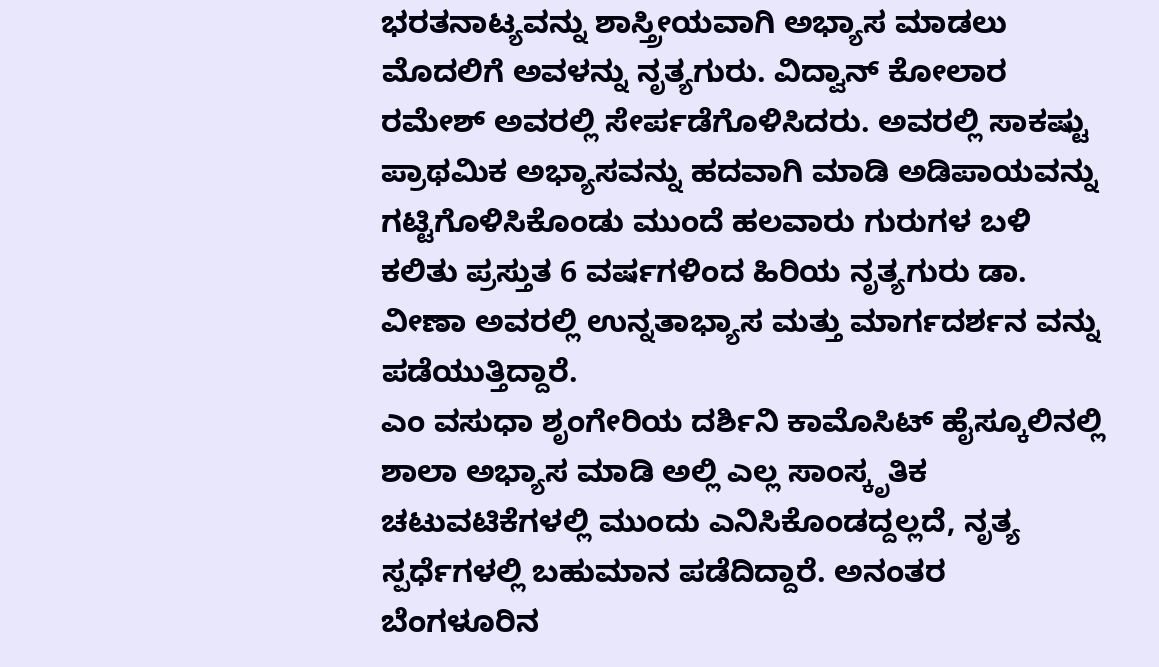ಭರತನಾಟ್ಯವನ್ನು ಶಾಸ್ತ್ರೀಯವಾಗಿ ಅಭ್ಯಾಸ ಮಾಡಲು ಮೊದಲಿಗೆ ಅವಳನ್ನು ನೃತ್ಯಗುರು. ವಿದ್ವಾನ್ ಕೋಲಾರ ರಮೇಶ್ ಅವರಲ್ಲಿ ಸೇರ್ಪಡೆಗೊಳಿಸಿದರು. ಅವರಲ್ಲಿ ಸಾಕಷ್ಟು ಪ್ರಾಥಮಿಕ ಅಭ್ಯಾಸವನ್ನು ಹದವಾಗಿ ಮಾಡಿ ಅಡಿಪಾಯವನ್ನು ಗಟ್ಟಿಗೊಳಿಸಿಕೊಂಡು ಮುಂದೆ ಹಲವಾರು ಗುರುಗಳ ಬಳಿ ಕಲಿತು ಪ್ರಸ್ತುತ 6 ವರ್ಷಗಳಿಂದ ಹಿರಿಯ ನೃತ್ಯಗುರು ಡಾ. ವೀಣಾ ಅವರಲ್ಲಿ ಉನ್ನತಾಭ್ಯಾಸ ಮತ್ತು ಮಾರ್ಗದರ್ಶನ ವನ್ನು ಪಡೆಯುತ್ತಿದ್ದಾರೆ.
ಎಂ ವಸುಧಾ ಶೃಂಗೇರಿಯ ದರ್ಶಿನಿ ಕಾಮೊಸಿಟ್ ಹೈಸ್ಕೂಲಿನಲ್ಲಿ ಶಾಲಾ ಅಭ್ಯಾಸ ಮಾಡಿ ಅಲ್ಲಿ ಎಲ್ಲ ಸಾಂಸ್ಕೃತಿಕ ಚಟುವಟಿಕೆಗಳಲ್ಲಿ ಮುಂದು ಎನಿಸಿಕೊಂಡದ್ದಲ್ಲದೆ, ನೃತ್ಯ ಸ್ಪರ್ಧೆಗಳಲ್ಲಿ ಬಹುಮಾನ ಪಡೆದಿದ್ದಾರೆ. ಅನಂತರ ಬೆಂಗಳೂರಿನ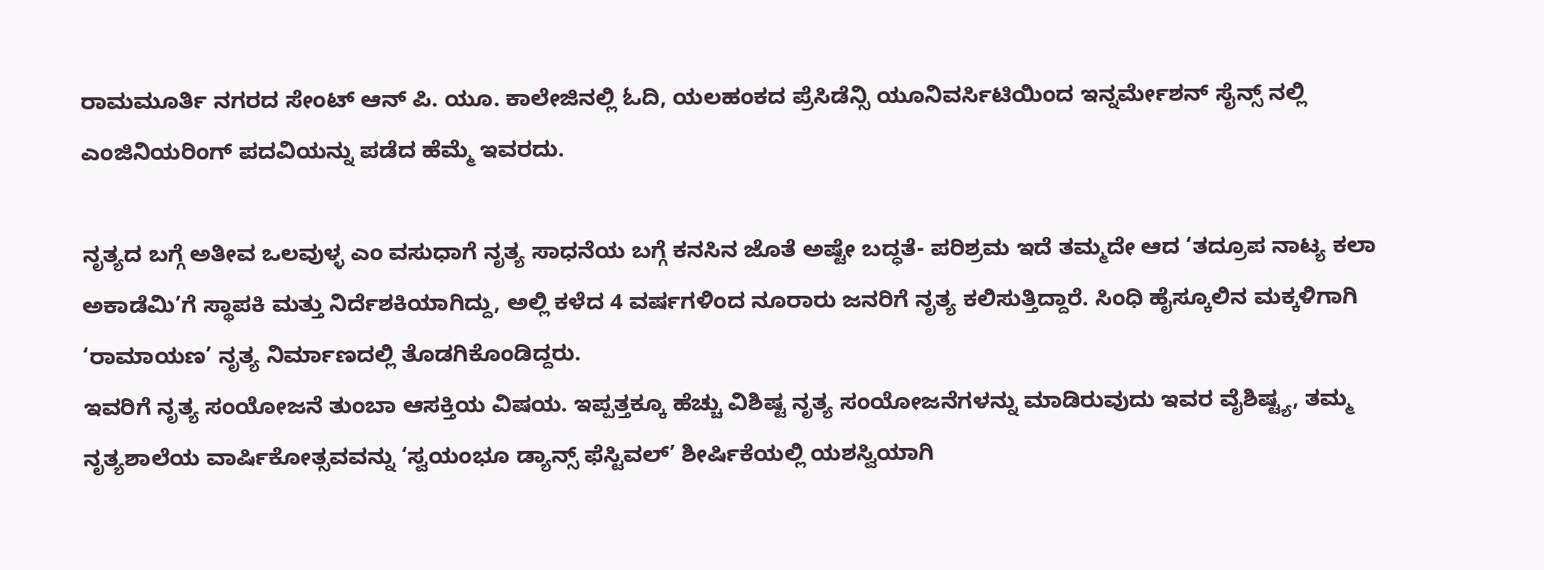ರಾಮಮೂರ್ತಿ ನಗರದ ಸೇಂಟ್ ಆನ್ ಪಿ. ಯೂ. ಕಾಲೇಜಿನಲ್ಲಿ ಓದಿ, ಯಲಹಂಕದ ಪ್ರೆಸಿಡೆನ್ಸಿ ಯೂನಿವರ್ಸಿಟಿಯಿಂದ ಇನ್ನರ್ಮೇಶನ್ ಸೈನ್ಸ್ ನಲ್ಲಿ ಎಂಜಿನಿಯರಿಂಗ್ ಪದವಿಯನ್ನು ಪಡೆದ ಹೆಮ್ಮೆ ಇವರದು.

ನೃತ್ಯದ ಬಗ್ಗೆ ಅತೀವ ಒಲವುಳ್ಳ ಎಂ ವಸುಧಾಗೆ ನೃತ್ಯ ಸಾಧನೆಯ ಬಗ್ಗೆ ಕನಸಿನ ಜೊತೆ ಅಷ್ಟೇ ಬದ್ಧತೆ- ಪರಿಶ್ರಮ ಇದೆ ತಮ್ಮದೇ ಆದ ‘ತದ್ರೂಪ ನಾಟ್ಯ ಕಲಾ ಅಕಾಡೆಮಿ’ಗೆ ಸ್ಥಾಪಕಿ ಮತ್ತು ನಿರ್ದೆಶಕಿಯಾಗಿದ್ದು, ಅಲ್ಲಿ ಕಳೆದ 4 ವರ್ಷಗಳಿಂದ ನೂರಾರು ಜನರಿಗೆ ನೃತ್ಯ ಕಲಿಸುತ್ತಿದ್ದಾರೆ. ಸಿಂಧಿ ಹೈಸ್ಕೂಲಿನ ಮಕ್ಕಳಿಗಾಗಿ ‘ರಾಮಾಯಣ’ ನೃತ್ಯ ನಿರ್ಮಾಣದಲ್ಲಿ ತೊಡಗಿಕೊಂಡಿದ್ದರು.
ಇವರಿಗೆ ನೃತ್ಯ ಸಂಯೋಜನೆ ತುಂಬಾ ಆಸಕ್ತಿಯ ವಿಷಯ. ಇಪ್ಪತ್ತಕ್ಕೂ ಹೆಚ್ಚು ವಿಶಿಷ್ಟ ನೃತ್ಯ ಸಂಯೋಜನೆಗಳನ್ನು ಮಾಡಿರುವುದು ಇವರ ವೈಶಿಷ್ಟ್ಯ, ತಮ್ಮ ನೃತ್ಯಶಾಲೆಯ ವಾರ್ಷಿಕೋತ್ಸವವನ್ನು ‘ಸ್ವಯಂಭೂ ಡ್ಯಾನ್ಸ್ ಫೆಸ್ಟಿವಲ್’ ಶೀರ್ಷಿಕೆಯಲ್ಲಿ ಯಶಸ್ವಿಯಾಗಿ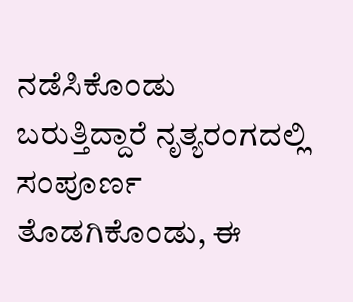ನಡೆಸಿಕೊಂಡು ಬರುತ್ತಿದ್ದಾರೆ ನೃತ್ಯರಂಗದಲ್ಲಿ ಸಂಪೂರ್ಣ ತೊಡಗಿಕೊಂಡು, ಈ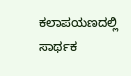ಕಲಾಪಯಣದಲ್ಲಿ ಸಾರ್ಥಕ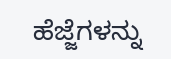ಹೆಜ್ಜೆಗಳನ್ನು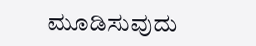ಮೂಡಿಸುವುದು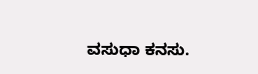ವಸುಧಾ ಕನಸು.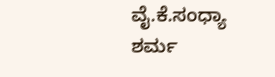ವೈ.ಕೆ.ಸಂಧ್ಯಾ ಶರ್ಮ